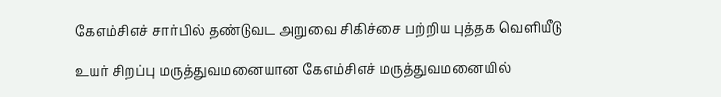கேஎம்சிஎச் சார்பில் தண்டுவட அறுவை சிகிச்சை பற்றிய புத்தக வெளியீடு

உயர் சிறப்பு மருத்துவமனையான கேஎம்சிஎச் மருத்துவமனையில்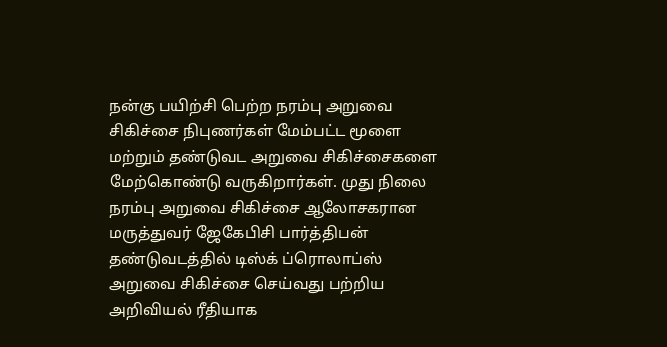நன்கு பயிற்சி பெற்ற நரம்பு அறுவை சிகிச்சை நிபுணர்கள் மேம்பட்ட மூளை மற்றும் தண்டுவட அறுவை சிகிச்சைகளை மேற்கொண்டு வருகிறார்கள். முது நிலை நரம்பு அறுவை சிகிச்சை ஆலோசகரான மருத்துவர் ஜேகேபிசி பார்த்திபன் தண்டுவடத்தில் டிஸ்க் ப்ரொலாப்ஸ் அறுவை சிகிச்சை செய்வது பற்றிய அறிவியல் ரீதியாக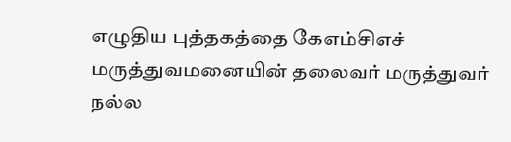எழுதிய புத்தகத்தை கேஎம்சிஎச் மருத்துவமனையின் தலைவர் மருத்துவர் நல்ல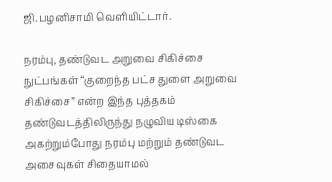ஜி.பழனிசாமி வெளியிட்டார்.

நரம்பு, தண்டுவட அறுவை சிகிச்சை நுட்பங்கள் “குறைந்த பட்ச துளை அறுவை சிகிச்சை” என்ற இந்த புத்தகம் தண்டுவடத்திலிருந்து நழுவிய டிஸ்கை அகற்றும்போது நரம்பு மற்றும் தண்டுவட அசைவுகள் சிதையாமல்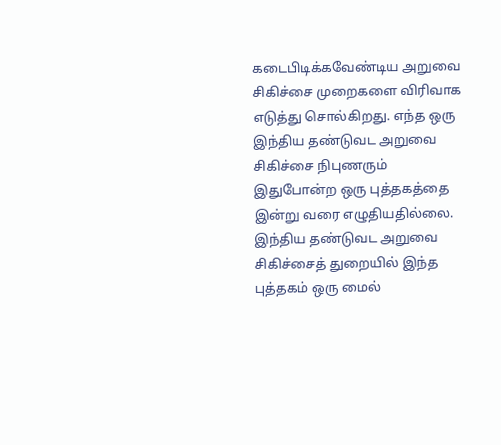கடைபிடிக்கவேண்டிய அறுவை சிகிச்சை முறைகளை விரிவாக எடுத்து சொல்கிறது. எந்த ஒரு இந்திய தண்டுவட அறுவை சிகிச்சை நிபுணரும் இதுபோன்ற ஒரு புத்தகத்தை இன்று வரை எழுதியதில்லை. இந்திய தண்டுவட அறுவை சிகிச்சைத் துறையில் இந்த புத்தகம் ஒரு மைல்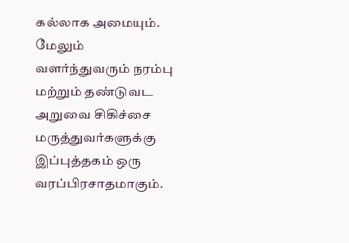கல்லாக அமையும். மேலும் வளர்ந்துவரும் நரம்பு மற்றும் தண்டுவட அறுவை சிகிச்சை மருத்துவர்களுக்கு இப்புத்தகம் ஒரு வரப்பிரசாதமாகும்.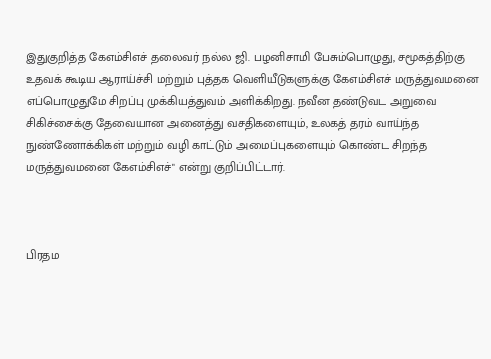இதுகுறித்த கேஎம்சிஎச் தலைவர் நல்ல ஜி. பழனிசாமி பேசும்பொழுது, சமூகத்திற்கு உதவக் கூடிய ஆராய்ச்சி மற்றும் புத்தக வெளியீடுகளுக்கு கேஎம்சிஎச் மருத்துவமனை எப்பொழுதுமே சிறப்பு முக்கியத்துவம் அளிக்கிறது. நவீன தண்டுவட அறுவை சிகிச்சைக்கு தேவையான அனைத்து வசதிகளையும், உலகத் தரம் வாய்ந்த நுண்ணோக்கிகள் மற்றும் வழி காட்டும் அமைப்புகளையும் கொண்ட சிறந்த மருத்துவமனை கேஎம்சிஎச்" என்று குறிப்பிட்டார்.



பிரதம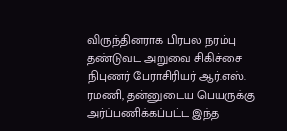விருந்தினராக பிரபல நரம்பு தண்டுவட அறுவை சிகிச்சை நிபுணர் பேராசிரியர் ஆர்.எஸ். ரமணி, தன்னுடைய பெயருக்கு அர்ப்பணிக்கப்பட்ட இந்த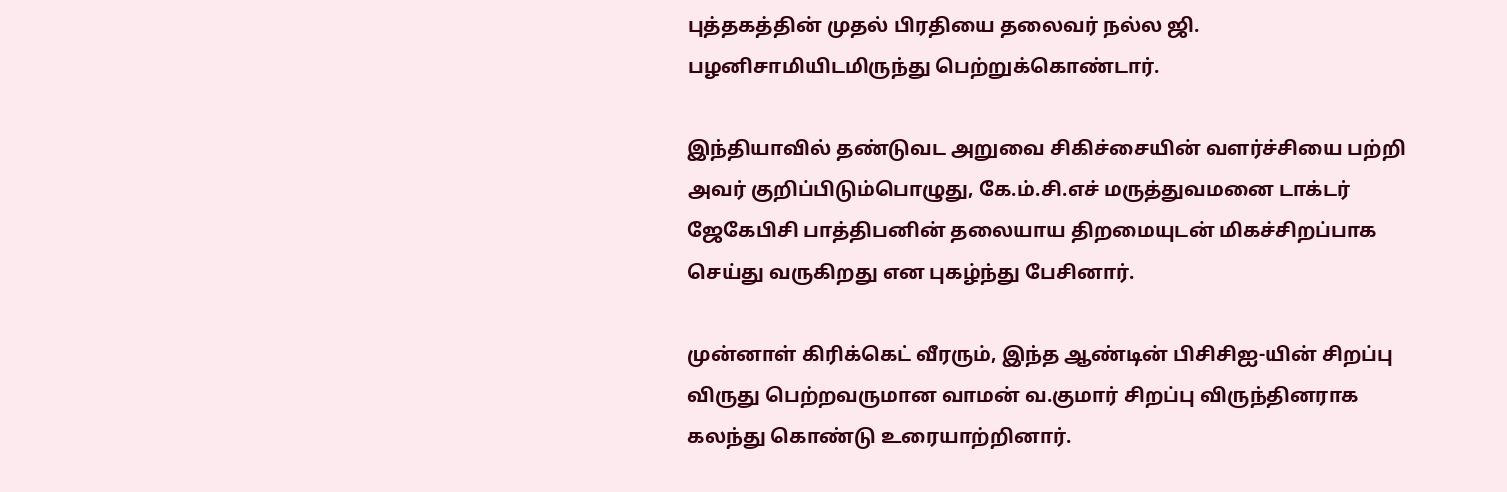புத்தகத்தின் முதல் பிரதியை தலைவர் நல்ல ஜி. பழனிசாமியிடமிருந்து பெற்றுக்கொண்டார்.

இந்தியாவில் தண்டுவட அறுவை சிகிச்சையின் வளர்ச்சியை பற்றி அவர் குறிப்பிடும்பொழுது, கே.ம்.சி.எச் மருத்துவமனை டாக்டர் ஜேகேபிசி பாத்திபனின் தலையாய திறமையுடன் மிகச்சிறப்பாக செய்து வருகிறது என புகழ்ந்து பேசினார்.

முன்னாள் கிரிக்கெட் வீரரும், இந்த ஆண்டின் பிசிசிஐ-யின் சிறப்பு விருது பெற்றவருமான வாமன் வ.குமார் சிறப்பு விருந்தினராக கலந்து கொண்டு உரையாற்றினார்.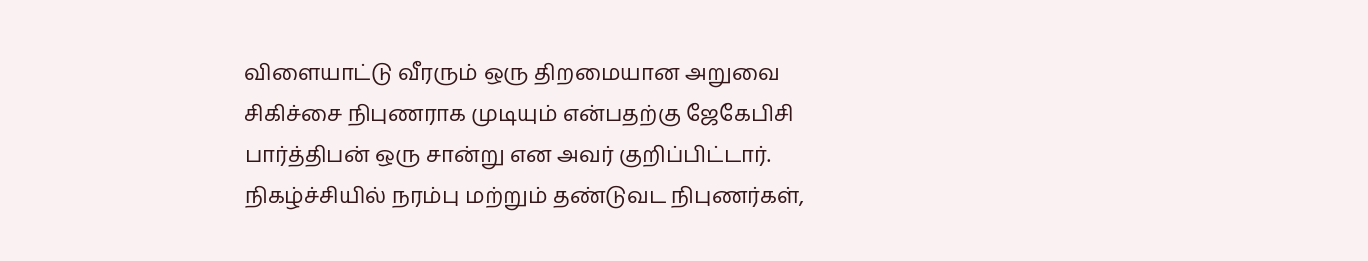விளையாட்டு வீரரும் ஒரு திறமையான அறுவை சிகிச்சை நிபுணராக முடியும் என்பதற்கு ஜேகேபிசி பார்த்திபன் ஒரு சான்று என அவர் குறிப்பிட்டார். நிகழ்ச்சியில் நரம்பு மற்றும் தண்டுவட நிபுணர்கள்,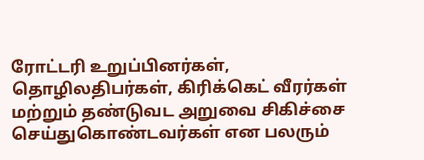ரோட்டரி உறுப்பினர்கள், தொழிலதிபர்கள், கிரிக்கெட் வீரர்கள் மற்றும் தண்டுவட அறுவை சிகிச்சை செய்துகொண்டவர்கள் என பலரும்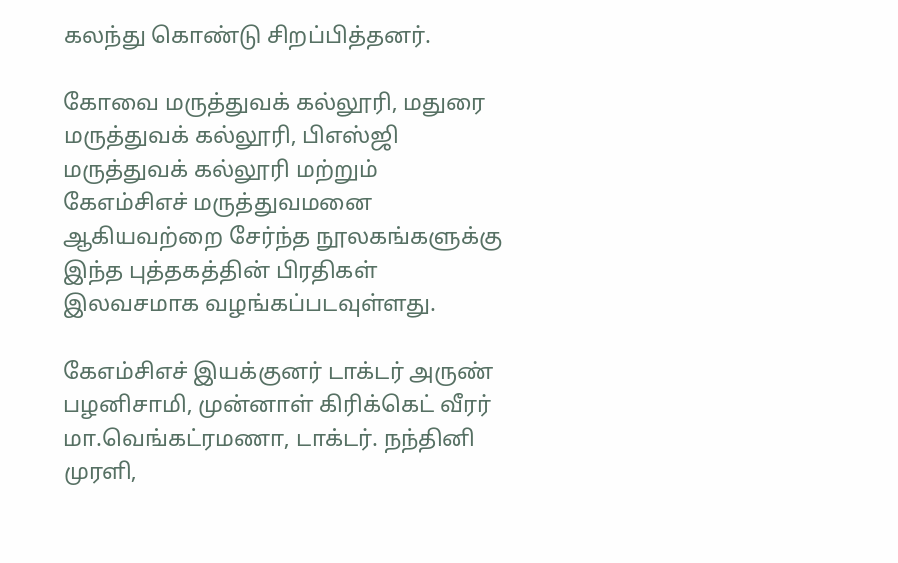கலந்து கொண்டு சிறப்பித்தனர்.

கோவை மருத்துவக் கல்லூரி, மதுரை மருத்துவக் கல்லூரி, பிஎஸ்ஜி மருத்துவக் கல்லூரி மற்றும் கேஎம்சிஎச் மருத்துவமனை  ஆகியவற்றை சேர்ந்த நூலகங்களுக்கு இந்த புத்தகத்தின் பிரதிகள் இலவசமாக வழங்கப்படவுள்ளது.

கேஎம்சிஎச் இயக்குனர் டாக்டர் அருண் பழனிசாமி, முன்னாள் கிரிக்கெட் வீரர் மா.வெங்கட்ரமணா, டாக்டர். நந்தினி முரளி,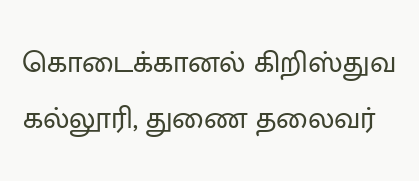கொடைக்கானல் கிறிஸ்துவ கல்லூரி, துணை தலைவர்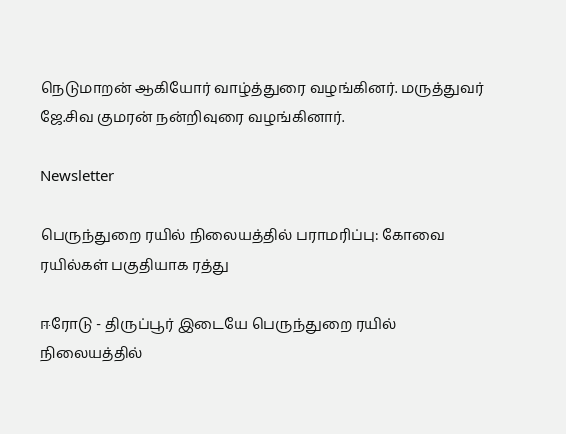நெடுமாறன் ஆகியோர் வாழ்த்துரை வழங்கினர். மருத்துவர் ஜே.சிவ குமரன் நன்றிவுரை வழங்கினார்.

Newsletter

பெருந்துறை ரயில் நிலையத்தில் பராமரிப்பு: கோவை ரயில்கள் பகுதியாக ரத்து

ஈரோடு - திருப்பூர் இடையே பெருந்துறை ரயில் நிலையத்தில்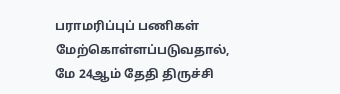பராமரிப்புப் பணிகள் மேற்கொள்ளப்படுவதால், மே 24ஆம் தேதி திருச்சி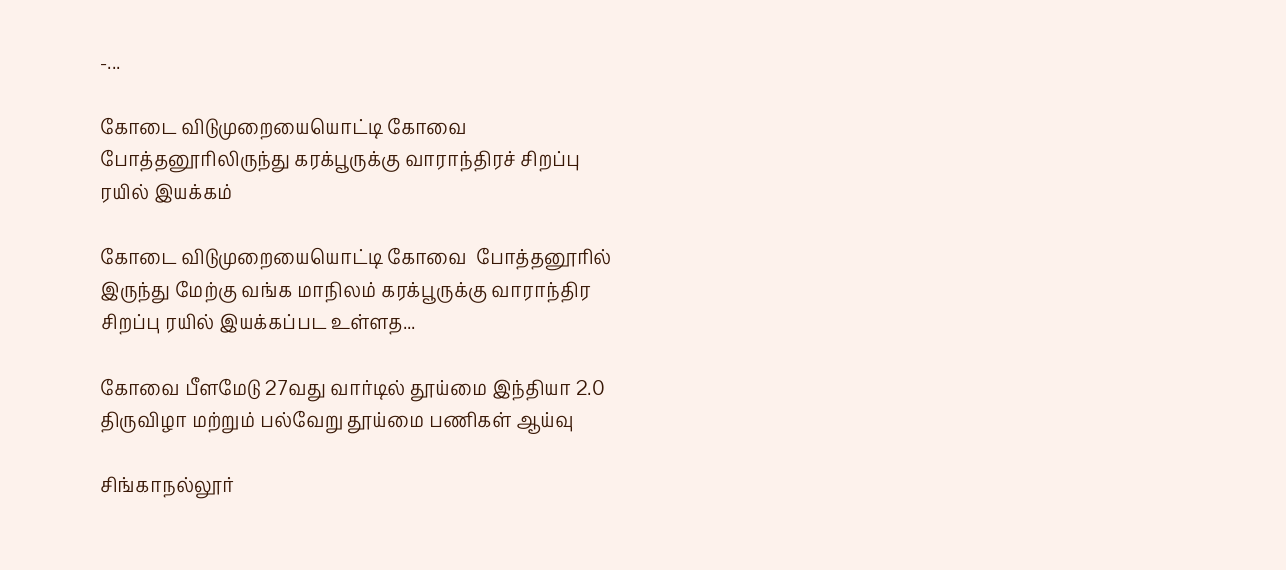-...

கோடை விடுமுறையையொட்டி கோவை  போத்தனூரிலிருந்து கரக்பூருக்கு வாராந்திரச் சிறப்பு ரயில் இயக்கம்

கோடை விடுமுறையையொட்டி கோவை  போத்தனூரில் இருந்து மேற்கு வங்க மாநிலம் கரக்பூருக்கு வாராந்திர சிறப்பு ரயில் இயக்கப்பட உள்ளத...

கோவை பீளமேடு 27வது வார்டில் தூய்மை இந்தியா 2.0 திருவிழா மற்றும் பல்வேறு தூய்மை பணிகள் ஆய்வு

சிங்காநல்லூர்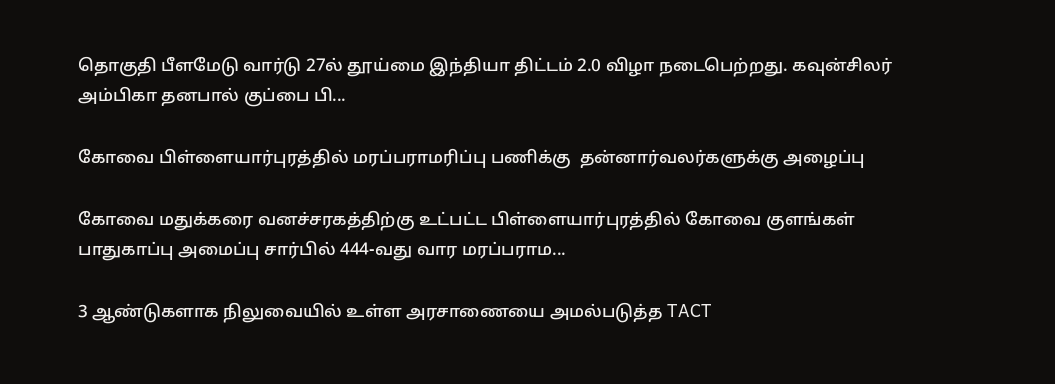தொகுதி பீளமேடு வார்டு 27ல் தூய்மை இந்தியா திட்டம் 2.0 விழா நடைபெற்றது. கவுன்சிலர் அம்பிகா தனபால் குப்பை பி...

கோவை பிள்ளையார்புரத்தில் மரப்பராமரிப்பு பணிக்கு  தன்னார்வலர்களுக்கு அழைப்பு

கோவை மதுக்கரை வனச்சரகத்திற்கு உட்பட்ட பிள்ளையார்புரத்தில் கோவை குளங்கள் பாதுகாப்பு அமைப்பு சார்பில் 444-வது வார மரப்பராம...

3 ஆண்டுகளாக நிலுவையில் உள்ள அரசாணையை அமல்படுத்த TACT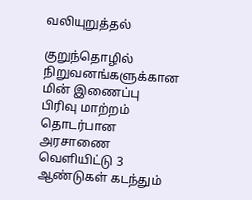வலியுறுத்தல்

குறுந்தொழில் நிறுவனங்களுக்கான மின் இணைப்பு பிரிவு மாற்றம் தொடர்பான அரசாணை வெளியிட்டு 3 ஆண்டுகள் கடந்தும்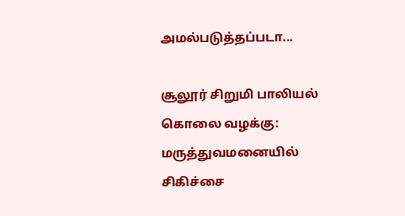அமல்படுத்தப்படா...

சூலூர் சிறுமி பாலியல் கொலை வழக்கு: மருத்துவமனையில் சிகிச்சை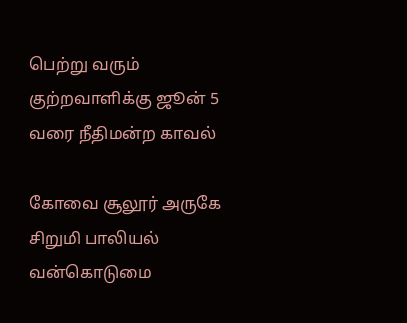பெற்று வரும் குற்றவாளிக்கு ஜூன் 5 வரை நீதிமன்ற காவல்

கோவை சூலூர் அருகே சிறுமி பாலியல் வன்கொடுமை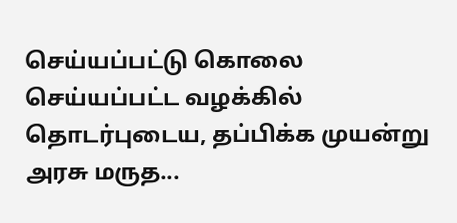செய்யப்பட்டு கொலை செய்யப்பட்ட வழக்கில் தொடர்புடைய, தப்பிக்க முயன்று அரசு மருத...